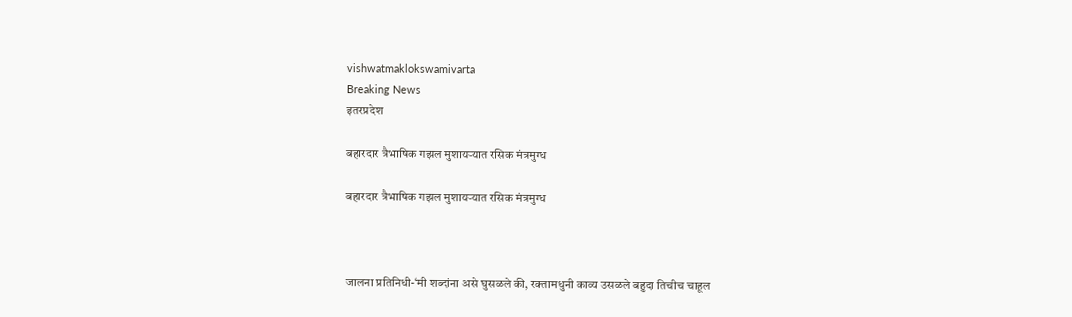vishwatmaklokswamivarta
Breaking News
इतरप्रदेश

बहारदार त्रैभाषिक गझल मुशायर्‍यात रसिक मंत्रमुग्ध

बहारदार त्रैभाषिक गझल मुशायर्‍यात रसिक मंत्रमुग्ध



जालना प्रतिनिधी-‘मी शब्दांना असे घुसळले की, रक्तामधुनी काव्य उसळले बहुदा तिचीच चाहूल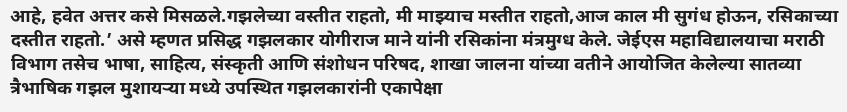आहे, हवेत अत्तर कसे मिसळले.गझलेच्या वस्तीत राहतो, मी माझ्याच मस्तीत राहतो,आज काल मी सुगंध होऊन, रसिकाच्या दस्तीत राहतो.’ असे म्हणत प्रसिद्ध गझलकार योगीराज माने यांनी रसिकांना मंत्रमुग्ध केले. जेईएस महाविद्यालयाचा मराठी विभाग तसेच भाषा, साहित्य, संस्कृती आणि संशोधन परिषद, शाखा जालना यांच्या वतीने आयोजित केलेल्या सातव्या त्रैभाषिक गझल मुशायर्‍या मध्ये उपस्थित गझलकारांनी एकापेक्षा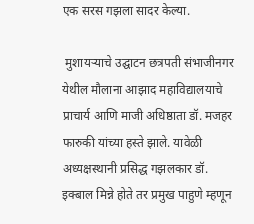एक सरस गझला सादर केल्या.

 मुशायऱ्याचे उद्घाटन छत्रपती संभाजीनगर येथील मौलाना आझाद महाविद्यालयाचे प्राचार्य आणि माजी अधिष्ठाता डॉ. मजहर फारुकी यांच्या हस्ते झाले. यावेळी अध्यक्षस्थानी प्रसिद्ध गझलकार डॉ. इक्बाल मिन्ने होते तर प्रमुख पाहुणे म्हणून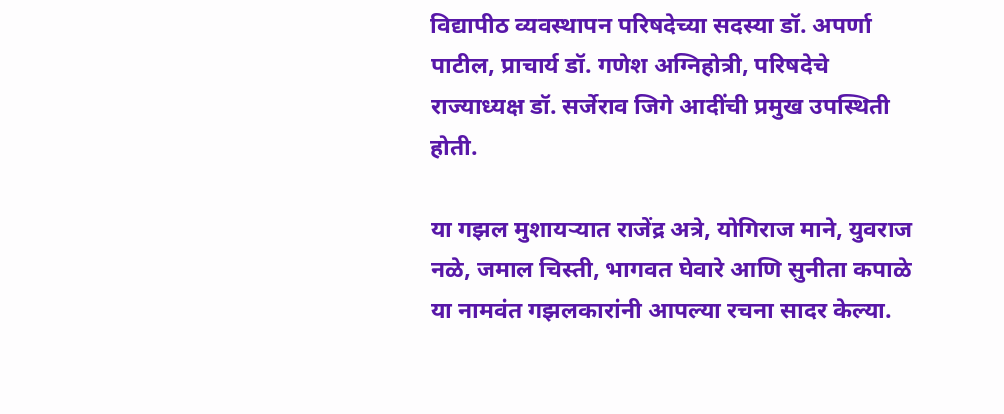विद्यापीठ व्यवस्थापन परिषदेच्या सदस्या डॉ. अपर्णा पाटील, प्राचार्य डॉ. गणेश अग्निहोत्री, परिषदेचे राज्याध्यक्ष डॉ. सर्जेराव जिगे आदींची प्रमुख उपस्थिती होती.

या गझल मुशायर्‍यात राजेंद्र अत्रे, योगिराज माने, युवराज नळे, जमाल चिस्ती, भागवत घेवारे आणि सुनीता कपाळे या नामवंत गझलकारांनी आपल्या रचना सादर केल्या.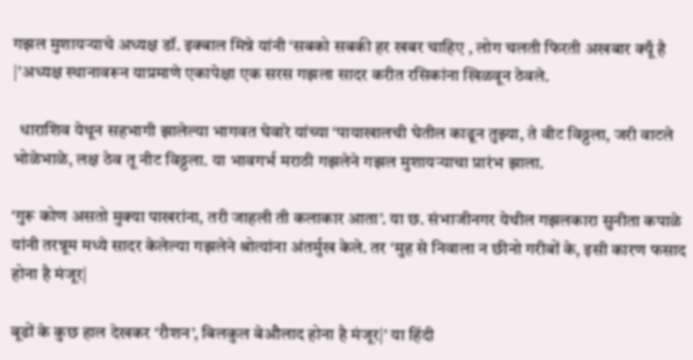गझल मुशायर्‍याचे अध्यक्ष डॉ. इक्बाल मिन्ने यांनी ‘सबको सबकी हर खबर चाहिए , लोग चलती फिरती अखबार क्यूँ है |’अध्यक्ष स्थानावरून याप्रमाणे एकापेक्षा एक सरस गझला सादर करीत रसिकांना खिळवून ठेवले.

  धाराशिव येथून सहभागी झालेल्या भागवत घेवारे यांच्या ‘पायाखालची घेतील काढून तुझ्या, ते वीट विठ्ठला, जरी वाटले भोळेभाळे, लक्ष ठेव तू नीट विठ्ठला. या भावगर्भ मराठी गझलेने गझल मुशायऱ्याचा प्रारंभ झाला.

‘गुरू कोण असतो मुक्या पाखरांना, तरी जाहली ती कलाकार आता’. या छ. संभाजीनगर येथील गझलकारा सुनीता कपाळे यांनी तरन्नूम मध्ये सादर केलेल्या गझलेने श्रोत्यांना अंतर्मुख केले. तर ‘मुह से निवाला न छीनो गरीबों के, इसी कारण फसाद होना है मंजूर|

बूढों के कुछ हाल देखकर ‘रौशन’, बिलकुल बेऔलाद होना है मंजूर|’ या हिंदी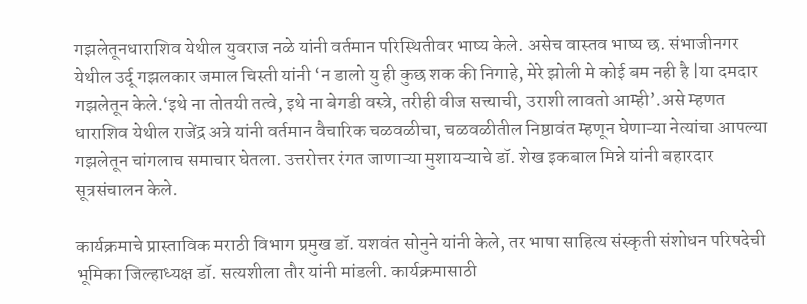गझलेतूनधाराशिव येथील युवराज नळे यांनी वर्तमान परिस्थितीवर भाष्य केले. असेच वास्तव भाष्य छ. संभाजीनगर येथील उर्दू गझलकार जमाल चिस्ती यांनी ‘न डालो यु ही कुछ शक की निगाहे, मेरे झोली मे कोई बम नही है |या दमदार गझलेतून केले.‘इथे ना तोतयी तत्वे, इथे ना बेगडी वस्त्रे, तरीही वीज सत्त्याची, उराशी लावतो आम्ही’.असे म्हणत धाराशिव येथील राजेंद्र अत्रे यांनी वर्तमान वैचारिक चळवळीचा, चळवळीतील निष्ठावंत म्हणून घेणाऱ्या नेत्यांचा आपल्या गझलेतून चांगलाच समाचार घेतला. उत्तरोत्तर रंगत जाणाऱ्या मुशायऱ्याचे डॉ. शेख इकबाल मिन्ने यांनी बहारदार सूत्रसंचालन केले.

कार्यक्रमाचे प्रास्ताविक मराठी विभाग प्रमुख डॉ. यशवंत सोनुने यांनी केले, तर भाषा साहित्य संस्कृती संशोधन परिषदेची भूमिका जिल्हाध्यक्ष डॉ. सत्यशीला तौर यांनी मांडली. कार्यक्रमासाठी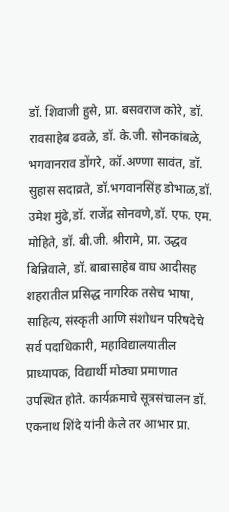डॉ. शिवाजी हुसे, प्रा. बसवराज कोरे, डॉ. रावसाहेब ढवळे, डॉ. के.जी. सोनकांबळे, भगवानराव डोंगरे, कॉ.अण्णा सावंत, डॉ. सुहास सदाव्रते, डॉ.भगवानसिंह डोभाळ,डॉ. उमेश मुंढे,डॉ. राजेंद्र सोनवणे,डॉ. एफ. एम. मोहिते, डॉ. बी.जी. श्रीरामे, प्रा. उद्धव बिन्निवाले, डॉ. बाबासाहेब वाघ आदीसह शहरातील प्रसिद्ध नागरिक तसेच भाषा, साहित्य, संस्कृती आणि संशोधन परिषदेचे सर्व पदाधिकारी, महाविद्यालयातील प्राध्यापक, विद्यार्थी मोठ्या प्रमाणात उपस्थित होते. कार्यक्रमाचे सूत्रसंचालन डॉ. एकनाथ शिंदे यांनी केले तर आभार प्रा.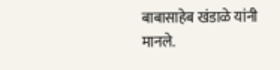बाबासाहेब खंडाळे यांनी मानले.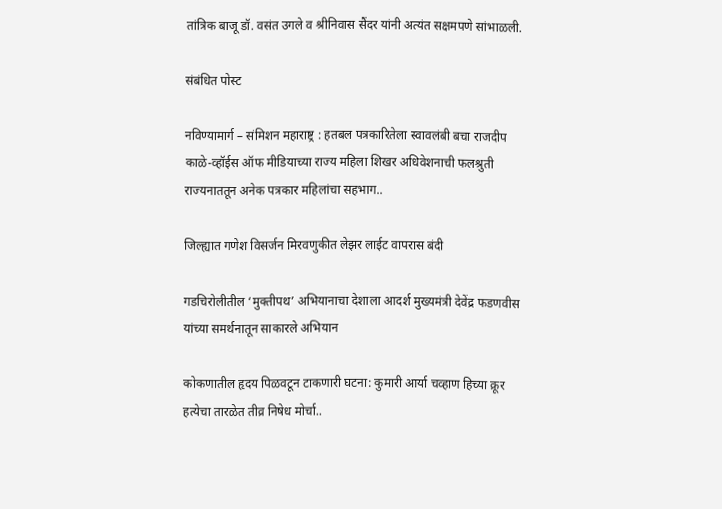तांत्रिक बाजू डॉ. वसंत उगले व श्रीनिवास सैंदर यांनी अत्यंत सक्षमपणे सांभाळली.

संबंधित पोस्ट

नविण्यामार्ग – संमिशन महाराष्ट्र : हतबल पत्रकारितेला स्वावलंबी बचा राजदीप काळे-व्हॉईस ऑफ मीडियाच्या राज्य महिला शिखर अधिवेशनाची फलश्रुती राज्यनाततून अनेक पत्रकार महिलांचा सहभाग..

जिल्ह्यात गणेश विसर्जन मिरवणुकीत लेझर लाईट वापरास बंदी

गडचिरोलीतील ‘मुक्तीपथ’ अभियानाचा देशाला आदर्श मुख्यमंत्री देवेंद्र फडणवीस यांच्या समर्थनातून साकारले अभियान

कोकणातील हृदय पिळवटून टाकणारी घटना: कुमारी आर्या चव्हाण हिच्या क्रूर हत्येचा तारळेत तीव्र निषेध मोर्चा..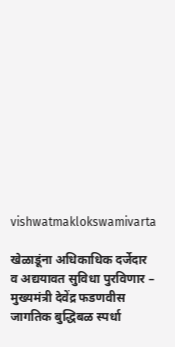vishwatmaklokswamivarta

खेळाडूंना अधिकाधिक दर्जेदार व अद्ययावत सुविधा पुरविणार – मुख्यमंत्री देवेंद्र फडणवीस जागतिक बुद्धिबळ स्पर्धा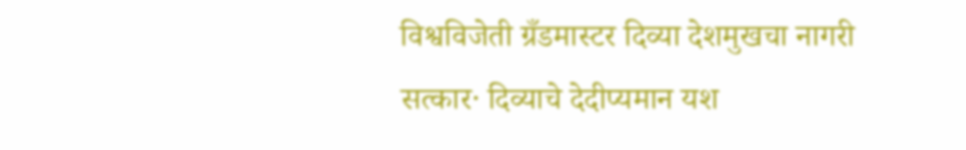विश्वविजेती ग्रँडमास्टर दिव्या देशमुखचा नागरी सत्कार· दिव्याचे देदीप्यमान यश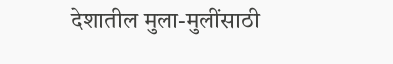देशातील मुला-मुलींसाठी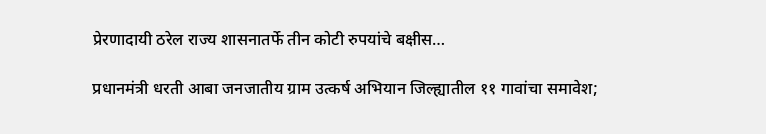प्रेरणादायी ठरेल राज्य शासनातर्फे तीन कोटी रुपयांचे बक्षीस…

प्रधानमंत्री धरती आबा जनजातीय ग्राम उत्कर्ष अभियान जिल्ह्यातील ११ गावांचा समावेश;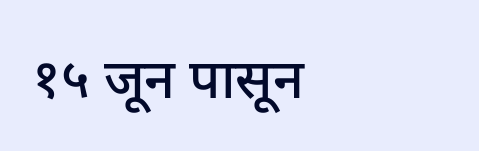१५ जून पासून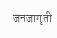जनजागृती